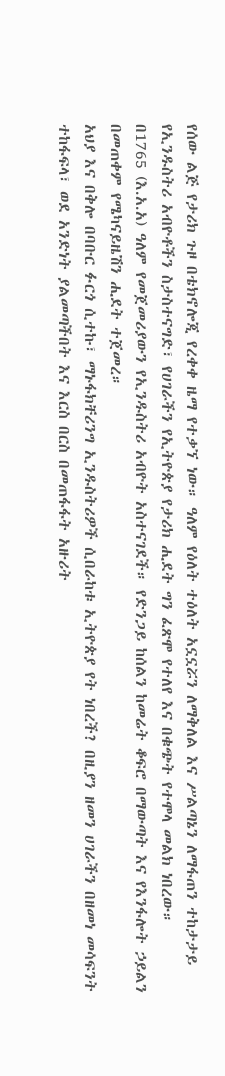የሰው ልጅ የታሪክ ጉዞ በቴክኖሎጂ የረቀቀ ዜማ የተቃኘ ነው። ዓለም የዕለት ተዕለት አኗኗሯን ለማቅለል እና ሥልጣኔን ለማፋጠን ተከታታይ የኢንዱስትሪ አብዮቶችን ስታስተናግድ፣ የሀገራችን የኢትዮጵያ የታሪክ ሒደት ግን ፈጽሞ የተለየ እና በቁጭት የተሞላ መልክ ነበረው።
በ1765 (እ.አ.አ) ዓለም የመጀመሪያውን የኢንዱስትሪ አብዮት አስተናገደች። የድንጋይ ከሰልን ከመሬት ቆፍሮ በማውጣት እና የእንፋሎት ኃይልን በመጠቀም የሜካናይዜሽን ሒደት ተጀመረ።
አህያ እና በቅሎ በባቡር ፉርጎ ሲተኩ፣ ማኑፋክቸሪንግ ኢንዱስትሪዎች ሲበራከቱ ኢትዮጵያ የት ነበረች? በዚያን ዘመን ሀገራችን በዘመነ መሳፍንት ተከፋፍላ፣ ወደ አንድነት ያልመጣችበት እና እርስ በርስ በመጠፋፋት አዙሪት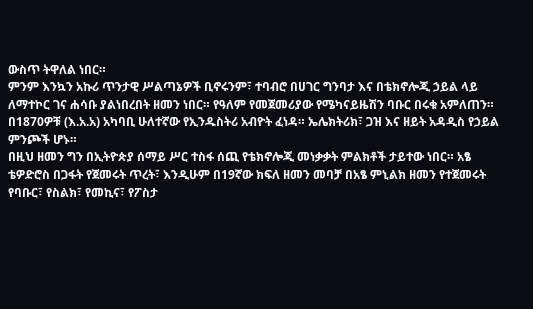ውስጥ ትዋለል ነበር።
ምንም እንኳን አኩሪ ጥንታዊ ሥልጣኔዎች ቢኖሩንም፣ ተባብሮ በሀገር ግንባታ እና በቴክኖሎጂ ኃይል ላይ ለማተኮር ገና ሐሳቡ ያልነበረበት ዘመን ነበር። የዓለም የመጀመሪያው የሜካናይዜሽን ባቡር በሩቁ አምለጠን።
በ1870ዎቹ (እ.አ.አ) አካባቢ ሁለተኛው የኢንዱስትሪ አብዮት ፈነዳ። ኤሌክትሪክ፣ ጋዝ እና ዘይት አዳዲስ የኃይል ምንጮች ሆኑ።
በዚህ ዘመን ግን በኢትዮጵያ ሰማይ ሥር ተስፋ ሰጪ የቴክኖሎጂ መነቃቃት ምልክቶች ታይተው ነበር። አፄ ቴዎድሮስ በጋፋት የጀመሩት ጥረት፣ እንዲሁም በ19ኛው ክፍለ ዘመን መባቻ በአፄ ምኒልክ ዘመን የተጀመሩት የባቡር፣ የስልክ፣ የመኪና፣ የፖስታ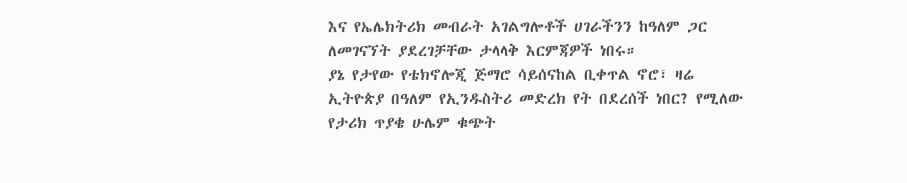እና የኤሌክትሪክ መብራት አገልግሎቶች ሀገራችንን ከዓለም ጋር ለመገናኘት ያደረገቻቸው ታላላቅ እርምጃዎች ነበሩ።
ያኔ የታየው የቴክኖሎጂ ጅማሮ ሳይሰናከል ቢቀጥል ኖሮ፣ ዛሬ ኢትዮጵያ በዓለም የኢንዱስትሪ መድረክ የት በደረሰች ነበር? የሚለው የታሪክ ጥያቄ ሁሌም ቁጭት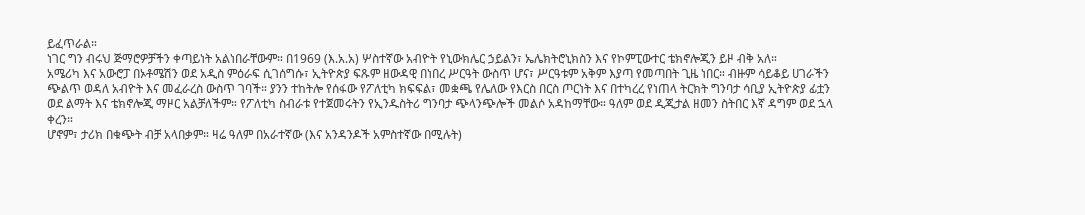ይፈጥራል።
ነገር ግን ብሩህ ጅማሮዎቻችን ቀጣይነት አልነበራቸውም። በ1969 (እ.አ.አ) ሦስተኛው አብዮት የኒውክሌር ኃይልን፣ ኤሌክትሮኒክስን እና የኮምፒውተር ቴክኖሎጂን ይዞ ብቅ አለ።
አሜሪካ እና አውሮፓ በኦቶሜሽን ወደ አዲስ ምዕራፍ ሲገሰግሱ፣ ኢትዮጵያ ፍጹም ዘውዳዊ በነበረ ሥርዓት ውስጥ ሆና፣ ሥርዓቱም አቅም እያጣ የመጣበት ጊዜ ነበር። ብዙም ሳይቆይ ሀገራችን ጭልጥ ወዳለ አብዮት እና መፈራረስ ውስጥ ገባች። ያንን ተከትሎ የሰፋው የፖለቲካ ክፍፍል፣ መቋጫ የሌለው የእርስ በርስ ጦርነት እና በተካረረ የነጠላ ትርክት ግንባታ ሳቢያ ኢትዮጵያ ፊቷን ወደ ልማት እና ቴክኖሎጂ ማዞር አልቻለችም። የፖለቲካ ስብራቱ የተጀመሩትን የኢንዱስትሪ ግንባታ ጭላንጭሎች መልሶ አዳከማቸው። ዓለም ወደ ዲጂታል ዘመን ስትበር እኛ ዳግም ወደ ኋላ ቀረን።
ሆኖም፣ ታሪክ በቁጭት ብቻ አላበቃም። ዛሬ ዓለም በአራተኛው (እና አንዳንዶች አምስተኛው በሚሉት)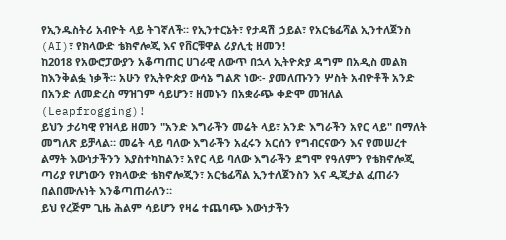የኢንዱስትሪ አብዮት ላይ ትገኛለች። የኢንተርኔት፣ የታዳሽ ኃይል፣ የአርቴፊሻል ኢንተለጀንስ (AI)፣ የክላውድ ቴክኖሎጂ እና የቨርቹዋል ሪያሊቲ ዘመን!
ከ2018 የአውሮፓውያን አቆጣጠር ሀገራዊ ለውጥ በኋላ ኢትዮጵያ ዳግም በአዲስ መልክ ከእንቅልፏ ነቃች። አሁን የኢትዮጵያ ውሳኔ ግልጽ ነው፡- ያመለጡንን ሦስት አብዮቶች አንድ በአንድ ለመድረስ ማዝገም ሳይሆን፣ ዘመኑን በአቋራጭ ቀድሞ መዝለል (Leapfrogging)!
ይህን ታሪካዊ የዝላይ ዘመን "አንድ እግራችን መሬት ላይ፣ አንድ እግራችን አየር ላይ" በማለት መግለጽ ይቻላል። መሬት ላይ ባለው እግራችን አፈሩን አርሰን የግብርናውን እና የመሠረተ ልማት እውነታችንን እያስተካከልን፣ አየር ላይ ባለው እግራችን ደግሞ የዓለምን የቴክኖሎጂ ጣሪያ የሆነውን የክላውድ ቴክኖሎጂን፣ አርቴፊሻል ኢንተለጀንስን እና ዲጂታል ፈጠራን በልበሙሉነት እንቆጣጠራለን።
ይህ የረጅም ጊዜ ሕልም ሳይሆን የዛሬ ተጨባጭ እውነታችን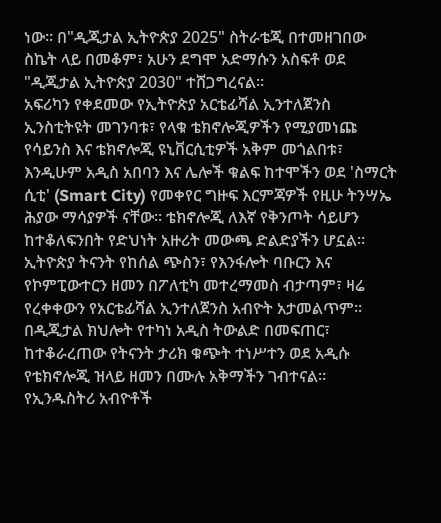ነው። በ"ዲጂታል ኢትዮጵያ 2025" ስትራቴጂ በተመዘገበው ስኬት ላይ በመቆም፣ አሁን ደግሞ አድማሱን አስፍቶ ወደ "ዲጂታል ኢትዮጵያ 2030" ተሸጋግረናል።
አፍሪካን የቀደመው የኢትዮጵያ አርቴፊሻል ኢንተለጀንስ ኢንስቲትዩት መገንባቱ፣ የላቁ ቴክኖሎጂዎችን የሚያመነጩ የሳይንስ እና ቴክኖሎጂ ዩኒቨርሲቲዎች አቅም መጎልበቱ፣ እንዲሁም አዲስ አበባን እና ሌሎች ቁልፍ ከተሞችን ወደ 'ስማርት ሲቲ' (Smart City) የመቀየር ግዙፍ እርምጃዎች የዚሁ ትንሣኤ ሕያው ማሳያዎች ናቸው። ቴክኖሎጂ ለእኛ የቅንጦት ሳይሆን ከተቆለፍንበት የድህነት አዙሪት መውጫ ድልድያችን ሆኗል።
ኢትዮጵያ ትናንት የከሰል ጭስን፣ የእንፋሎት ባቡርን እና የኮምፒውተርን ዘመን በፖለቲካ መተረማመስ ብታጣም፣ ዛሬ የረቀቀውን የአርቴፊሻል ኢንተለጀንስ አብዮት አታመልጥም።
በዲጂታል ክህሎት የተካነ አዲስ ትውልድ በመፍጠር፣ ከተቆራረጠው የትናንት ታሪክ ቁጭት ተነሥተን ወደ አዲሱ የቴክኖሎጂ ዝላይ ዘመን በሙሉ አቅማችን ገብተናል።
የኢንዱስትሪ አብዮቶች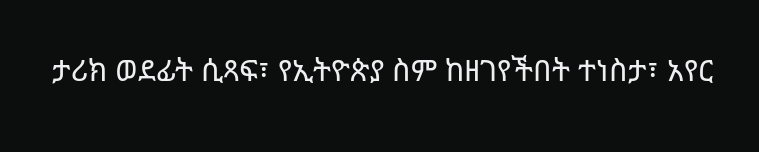ታሪክ ወደፊት ሲጻፍ፣ የኢትዮጵያ ስም ከዘገየችበት ተነስታ፣ አየር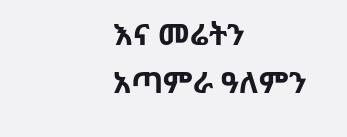እና መሬትን አጣምራ ዓለምን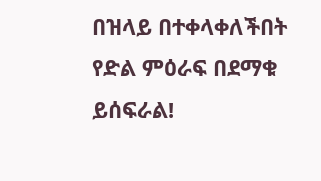በዝላይ በተቀላቀለችበት የድል ምዕራፍ በደማቁ ይሰፍራል!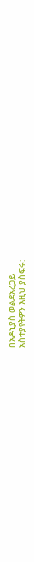በአዶኒያስ ወልደአረጋይ
አስተያየትዎን እዚህ ያስፍሩ: